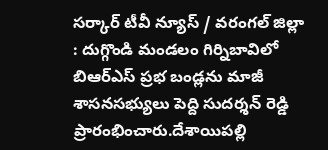సర్కార్ టీవీ న్యూస్ / వరంగల్ జిల్లా : దుగ్గొండి మండలం గిర్నిబావిలో బిఆర్ఎస్ ప్రభ బండ్లను మాజీ శాసనసభ్యులు పెద్ది సుదర్శన్ రెడ్డి ప్రారంభించారు.దేశాయిపల్లి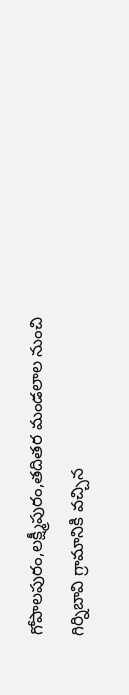గోపాలపురం,లక్ష్మీపురం,తదితర మండలాల నుంచి గిర్నిబావి గ్రామానికి వచ్చిన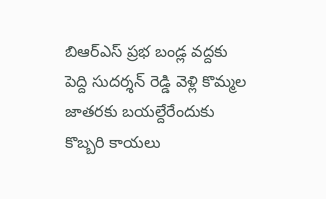బిఆర్ఎస్ ప్రభ బండ్ల వద్దకు పెద్ది సుదర్శన్ రెడ్డి వెళ్లి కొమ్మల జాతరకు బయల్దేరేందుకు కొబ్బరి కాయలు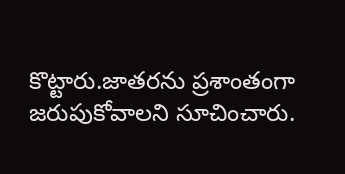కొట్టారు.జాతరను ప్రశాంతంగా జరుపుకోవాలని సూచించారు.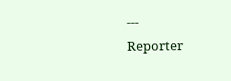---
Reporter